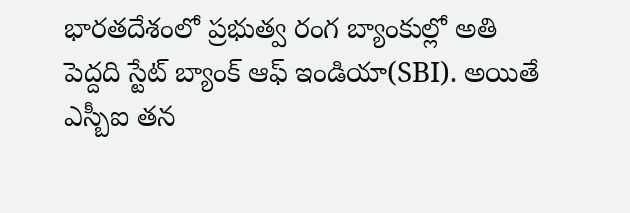భారతదేశంలో ప్రభుత్వ రంగ బ్యాంకుల్లో అతి పెద్దది స్టేట్ బ్యాంక్ ఆఫ్ ఇండియా(SBI). అయితే ఎస్బీఐ తన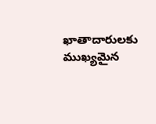ఖాతాదారులకు ముఖ్యమైన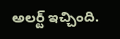అలర్ట్ ఇచ్చింది.